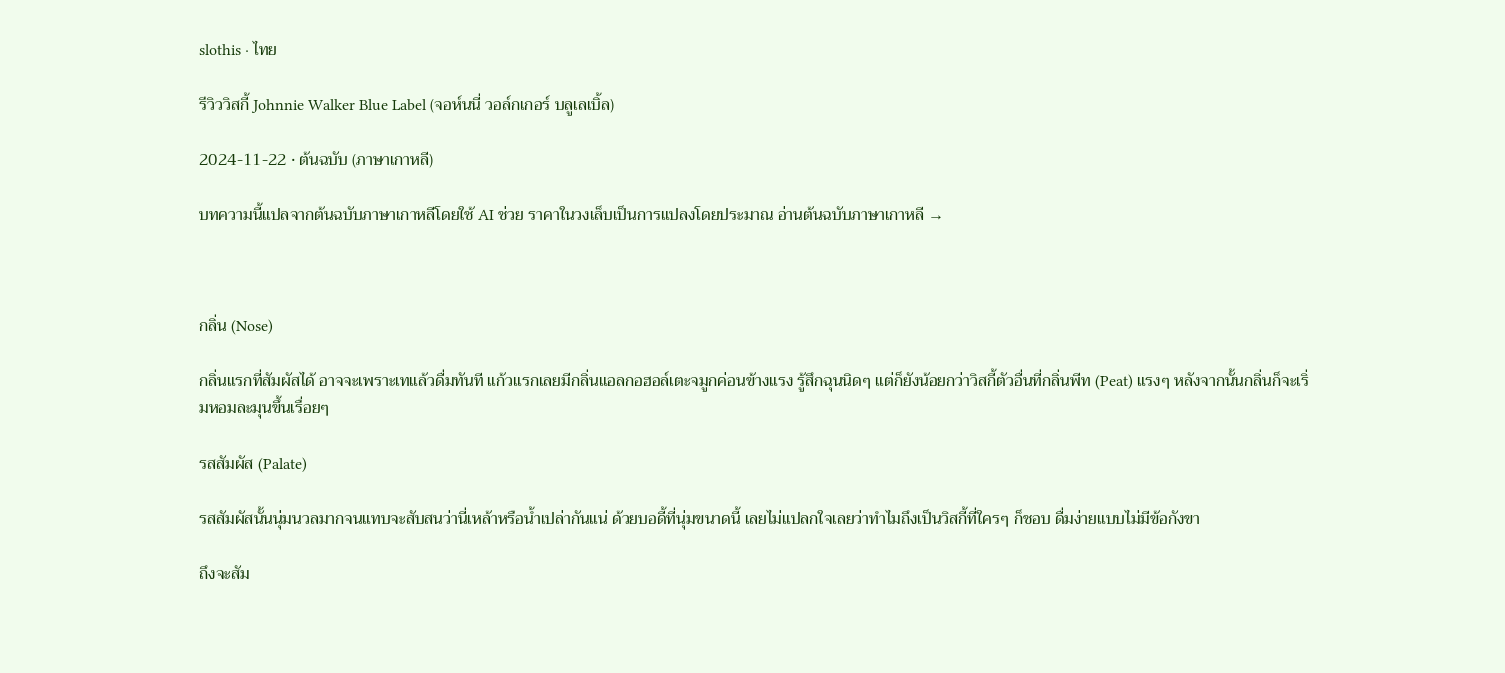slothis · ไทย

รีวิววิสกี้ Johnnie Walker Blue Label (จอห์นนี่ วอล์กเกอร์ บลูเลเบิ้ล)

2024-11-22 · ต้นฉบับ (ภาษาเกาหลี)

บทความนี้แปลจากต้นฉบับภาษาเกาหลีโดยใช้ AI ช่วย ราคาในวงเล็บเป็นการแปลงโดยประมาณ อ่านต้นฉบับภาษาเกาหลี →



กลิ่น (Nose)

กลิ่นแรกที่สัมผัสได้ อาจจะเพราะเทแล้วดื่มทันที แก้วแรกเลยมีกลิ่นแอลกอฮอล์เตะจมูกค่อนข้างแรง รู้สึกฉุนนิดๆ แต่ก็ยังน้อยกว่าวิสกี้ตัวอื่นที่กลิ่นพีท (Peat) แรงๆ หลังจากนั้นกลิ่นก็จะเริ่มหอมละมุนขึ้นเรื่อยๆ

รสสัมผัส (Palate)

รสสัมผัสนั้นนุ่มนวลมากจนแทบจะสับสนว่านี่เหล้าหรือน้ำเปล่ากันแน่ ด้วยบอดี้ที่นุ่มขนาดนี้ เลยไม่แปลกใจเลยว่าทำไมถึงเป็นวิสกี้ที่ใครๆ ก็ชอบ ดื่มง่ายแบบไม่มีข้อกังขา

ถึงจะสัม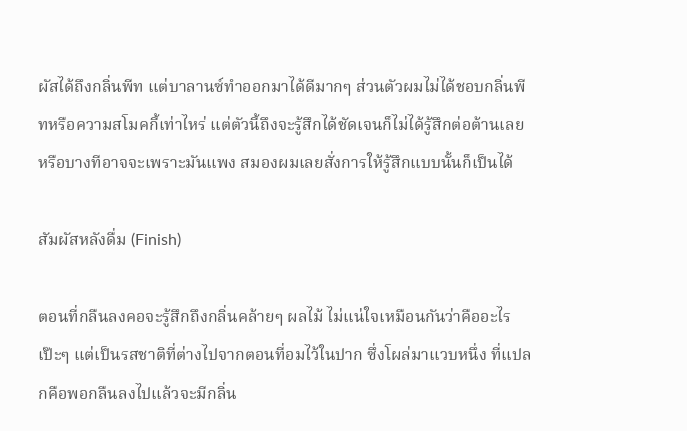ผัสได้ถึงกลิ่นพีท แต่บาลานซ์ทำออกมาได้ดีมากๆ ส่วนตัวผมไม่ได้ชอบกลิ่นพีทหรือความสโมคกี้เท่าไหร่ แต่ตัวนี้ถึงจะรู้สึกได้ชัดเจนก็ไม่ได้รู้สึกต่อต้านเลย หรือบางทีอาจจะเพราะมันแพง สมองผมเลยสั่งการให้รู้สึกแบบนั้นก็เป็นได้

สัมผัสหลังดื่ม (Finish)

ตอนที่กลืนลงคอจะรู้สึกถึงกลิ่นคล้ายๆ ผลไม้ ไม่แน่ใจเหมือนกันว่าคืออะไรเป๊ะๆ แต่เป็นรสชาติที่ต่างไปจากตอนที่อมไว้ในปาก ซึ่งโผล่มาแวบหนึ่ง ที่แปลกคือพอกลืนลงไปแล้วจะมีกลิ่น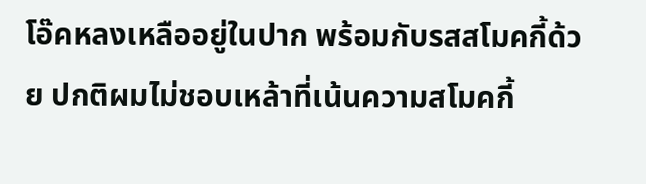โอ๊คหลงเหลืออยู่ในปาก พร้อมกับรสสโมคกี้ด้วย ปกติผมไม่ชอบเหล้าที่เน้นความสโมคกี้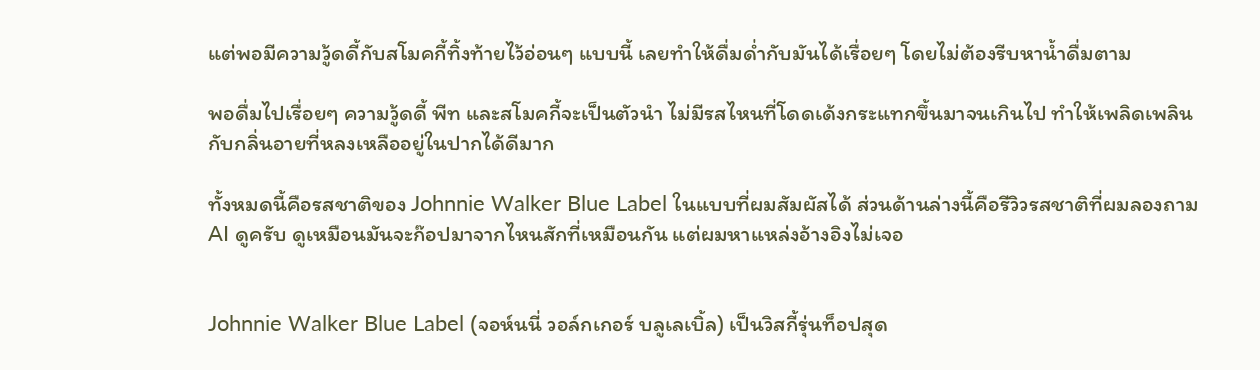แต่พอมีความวู้ดดี้กับสโมคกี้ทิ้งท้ายไว้อ่อนๆ แบบนี้ เลยทำให้ดื่มด่ำกับมันได้เรื่อยๆ โดยไม่ต้องรีบหาน้ำดื่มตาม

พอดื่มไปเรื่อยๆ ความวู้ดดี้ พีท และสโมคกี้จะเป็นตัวนำ ไม่มีรสไหนที่โดดเด้งกระแทกขึ้นมาจนเกินไป ทำให้เพลิดเพลินกับกลิ่นอายที่หลงเหลืออยู่ในปากได้ดีมาก

ทั้งหมดนี้คือรสชาติของ Johnnie Walker Blue Label ในแบบที่ผมสัมผัสได้ ส่วนด้านล่างนี้คือรีวิวรสชาติที่ผมลองถาม AI ดูครับ ดูเหมือนมันจะก๊อปมาจากไหนสักที่เหมือนกัน แต่ผมหาแหล่งอ้างอิงไม่เจอ


Johnnie Walker Blue Label (จอห์นนี่ วอล์กเกอร์ บลูเลเบิ้ล) เป็นวิสกี้รุ่นท็อปสุด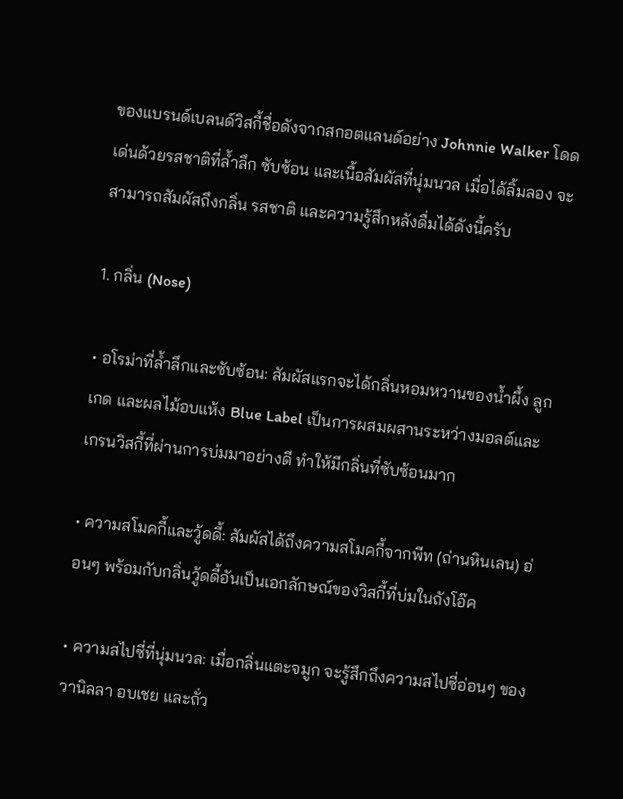ของแบรนด์เบลนด์วิสกี้ชื่อดังจากสกอตแลนด์อย่าง Johnnie Walker โดดเด่นด้วยรสชาติที่ล้ำลึก ซับซ้อน และเนื้อสัมผัสที่นุ่มนวล เมื่อได้ลิ้มลอง จะสามารถสัมผัสถึงกลิ่น รสชาติ และความรู้สึกหลังดื่มได้ดังนี้ครับ

1. กลิ่น (Nose)

• อโรม่าที่ล้ำลึกและซับซ้อน: สัมผัสแรกจะได้กลิ่นหอมหวานของน้ำผึ้ง ลูกเกด และผลไม้อบแห้ง Blue Label เป็นการผสมผสานระหว่างมอลต์และเกรนวิสกี้ที่ผ่านการบ่มมาอย่างดี ทำให้มีกลิ่นที่ซับซ้อนมาก

• ความสโมคกี้และวู้ดดี้: สัมผัสได้ถึงความสโมคกี้จากพีท (ถ่านหินเลน) อ่อนๆ พร้อมกับกลิ่นวู้ดดี้อันเป็นเอกลักษณ์ของวิสกี้ที่บ่มในถังโอ๊ค

• ความสไปซี่ที่นุ่มนวล: เมื่อกลิ่นแตะจมูก จะรู้สึกถึงความสไปซี่อ่อนๆ ของวานิลลา อบเชย และถั่ว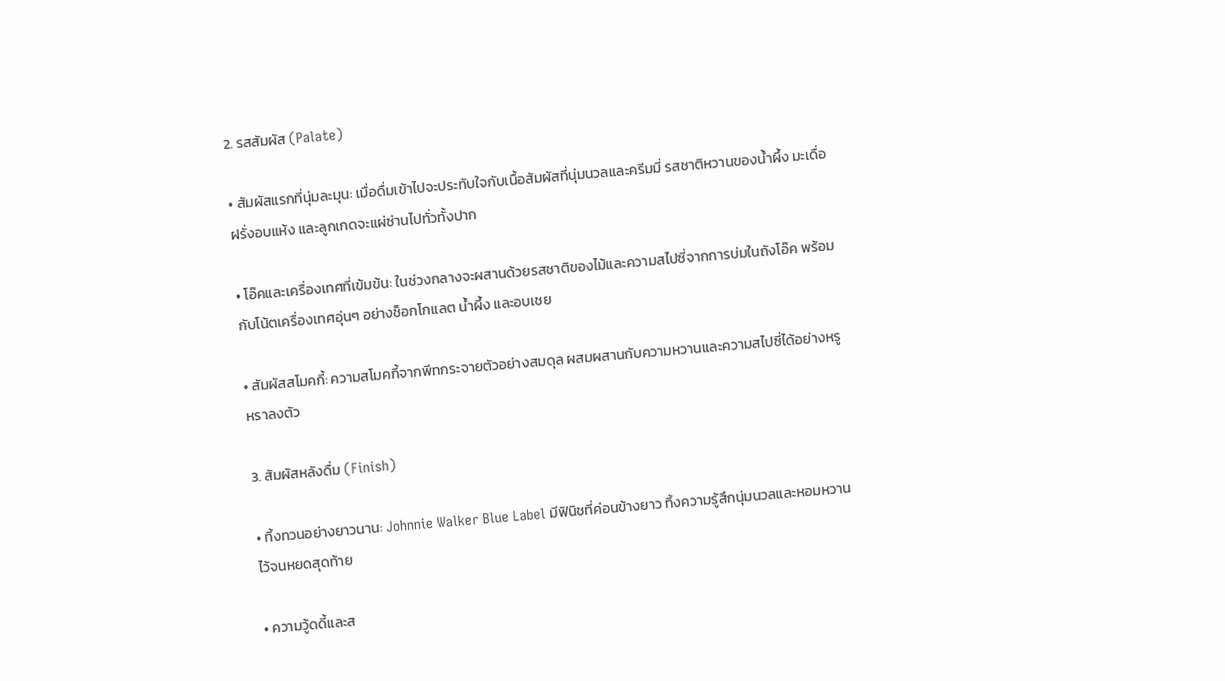2. รสสัมผัส (Palate)

• สัมผัสแรกที่นุ่มละมุน: เมื่อดื่มเข้าไปจะประทับใจกับเนื้อสัมผัสที่นุ่มนวลและครีมมี่ รสชาติหวานของน้ำผึ้ง มะเดื่อฝรั่งอบแห้ง และลูกเกดจะแผ่ซ่านไปทั่วทั้งปาก

• โอ๊คและเครื่องเทศที่เข้มข้น: ในช่วงกลางจะผสานด้วยรสชาติของไม้และความสไปซี่จากการบ่มในถังโอ๊ค พร้อมกับโน้ตเครื่องเทศอุ่นๆ อย่างช็อกโกแลต น้ำผึ้ง และอบเชย

• สัมผัสสโมคกี้: ความสโมคกี้จากพีทกระจายตัวอย่างสมดุล ผสมผสานกับความหวานและความสไปซี่ได้อย่างหรูหราลงตัว

3. สัมผัสหลังดื่ม (Finish)

• ทิ้งทวนอย่างยาวนาน: Johnnie Walker Blue Label มีฟินิชที่ค่อนข้างยาว ทิ้งความรู้สึกนุ่มนวลและหอมหวานไว้จนหยดสุดท้าย

• ความวู้ดดี้และส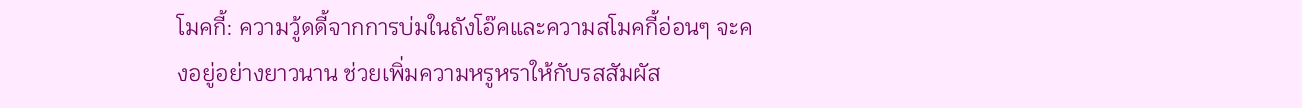โมคกี้: ความวู้ดดี้จากการบ่มในถังโอ๊คและความสโมคกี้อ่อนๆ จะคงอยู่อย่างยาวนาน ช่วยเพิ่มความหรูหราให้กับรสสัมผัส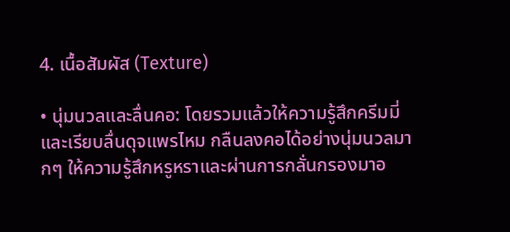4. เนื้อสัมผัส (Texture)

• นุ่มนวลและลื่นคอ: โดยรวมแล้วให้ความรู้สึกครีมมี่และเรียบลื่นดุจแพรไหม กลืนลงคอได้อย่างนุ่มนวลมากๆ ให้ความรู้สึกหรูหราและผ่านการกลั่นกรองมาอ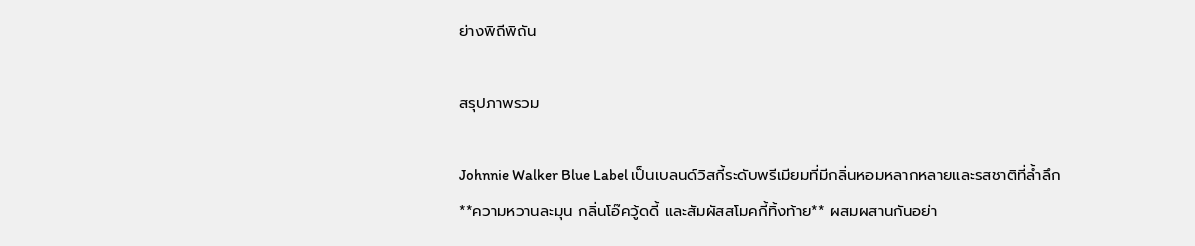ย่างพิถีพิถัน

สรุปภาพรวม

Johnnie Walker Blue Label เป็นเบลนด์วิสกี้ระดับพรีเมียมที่มีกลิ่นหอมหลากหลายและรสชาติที่ล้ำลึก **ความหวานละมุน กลิ่นโอ๊ควู้ดดี้ และสัมผัสสโมคกี้ทิ้งท้าย** ผสมผสานกันอย่า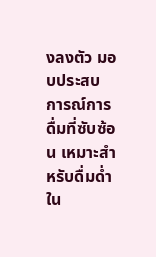งลงตัว มอบประสบการณ์การดื่มที่ซับซ้อน เหมาะสำหรับดื่มด่ำใน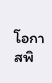โอกาสพิ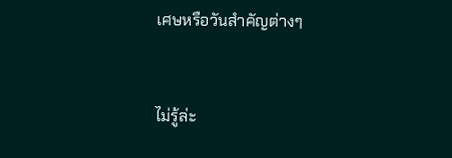เศษหรือวันสำคัญต่างๆ


ไม่รู้ล่ะ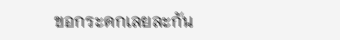ขอกระดกเลยละกัน